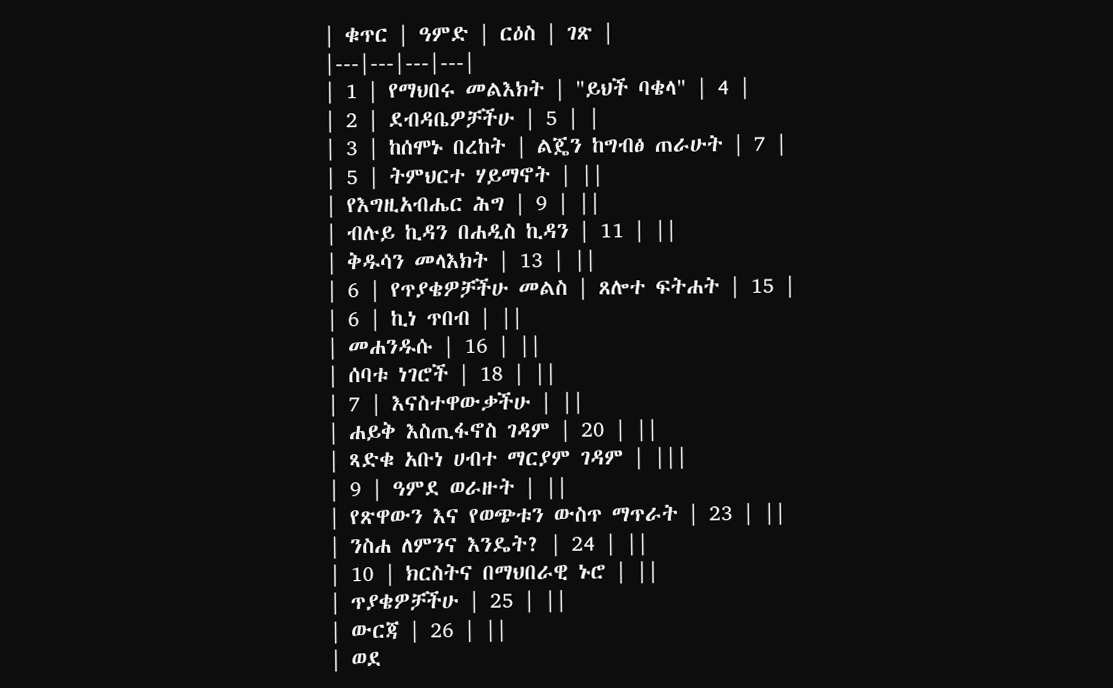| ቁጥር | ዓምድ | ርዕስ | ገጽ |
|---|---|---|---|
| 1 | የማህበሩ መልእክት | "ይህች ባቄላ" | 4 |
| 2 | ደብዳቤዎቻችሁ | 5 | |
| 3 | ከሰሞኑ በረከት | ልጄን ከግብፅ ጠራሁት | 7 |
| 5 | ትምህርተ ሃይማኖት | ||
| የእግዚአብሔር ሕግ | 9 | ||
| ብሉይ ኪዳን በሐዲስ ኪዳን | 11 | ||
| ቅዱሳን መላእክት | 13 | ||
| 6 | የጥያቄዎቻችሁ መልስ | ጸሎተ ፍትሐት | 15 |
| 6 | ኪነ ጥበብ | ||
| መሐንዱሱ | 16 | ||
| ሰባቱ ነገሮች | 18 | ||
| 7 | እናስተዋውቃችሁ | ||
| ሐይቅ እስጢፋኖስ ገዳም | 20 | ||
| ጻድቁ አቡነ ሀብተ ማርያም ገዳም | |||
| 9 | ዓምደ ወራዙት | ||
| የጽዋውን እና የወጭቱን ውስጥ ማጥራት | 23 | ||
| ንስሐ ለምንና እንዴት? | 24 | ||
| 10 | ክርስትና በማህበራዊ ኑሮ | ||
| ጥያቄዎቻችሁ | 25 | ||
| ውርጃ | 26 | ||
| ወደ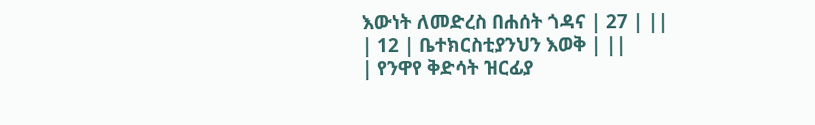እውነት ለመድረስ በሐሰት ጎዳና | 27 | ||
| 12 | ቤተክርስቲያንህን እወቅ | ||
| የንዋየ ቅድሳት ዝርፊያ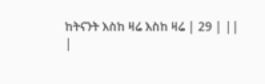ከትናንት እስከ ዛሬ እስከ ዛሬ | 29 | ||
|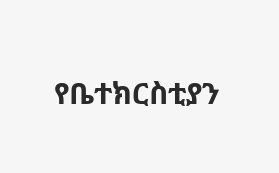የቤተክርስቲያን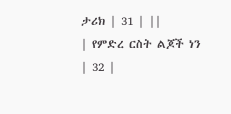ታሪክ | 31 | ||
| የምድረ ርስት ልጆች ነን | 32 |